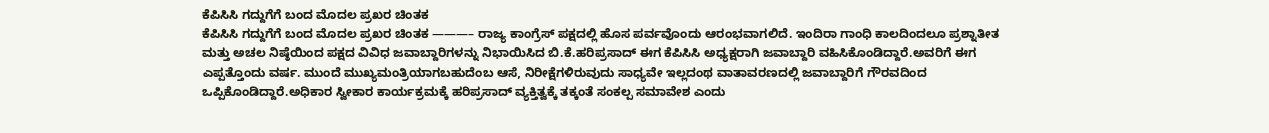ಕೆಪಿಸಿಸಿ ಗದ್ದುಗೆಗೆ ಬಂದ ಮೊದಲ ಪ್ರಖರ ಚಿಂತಕ
ಕೆಪಿಸಿಸಿ ಗದ್ದುಗೆಗೆ ಬಂದ ಮೊದಲ ಪ್ರಖರ ಚಿಂತಕ ———– ರಾಜ್ಯ ಕಾಂಗ್ರೆಸ್ ಪಕ್ಷದಲ್ಲಿ ಹೊಸ ಪರ್ವವೊಂದು ಆರಂಭವಾಗಲಿದೆ. ಇಂದಿರಾ ಗಾಂಧಿ ಕಾಲದಿಂದಲೂ ಪ್ರಶ್ನಾತೀತ ಮತ್ತು ಅಚಲ ನಿಷ್ಠೆಯಿಂದ ಪಕ್ಷದ ವಿವಿಧ ಜವಾಬ್ದಾರಿಗಳನ್ನು ನಿಭಾಯಿಸಿದ ಬಿ.ಕೆ.ಹರಿಪ್ರಸಾದ್ ಈಗ ಕೆಪಿಸಿಸಿ ಅಧ್ಯಕ್ಷರಾಗಿ ಜವಾಬ್ದಾರಿ ವಹಿಸಿಕೊಂಡಿದ್ದಾರೆ.ಅವರಿಗೆ ಈಗ ಎಪ್ಪತ್ತೊಂದು ವರ್ಷ. ಮುಂದೆ ಮುಖ್ಯಮಂತ್ರಿಯಾಗಬಹುದೆಂಬ ಆಸೆ, ನಿರೀಕ್ಷೆಗಳಿರುವುದು ಸಾಧ್ಯವೇ ಇಲ್ಲದಂಥ ವಾತಾವರಣದಲ್ಲಿ ಜವಾಬ್ದಾರಿಗೆ ಗೌರವದಿಂದ ಒಪ್ಪಿಕೊಂಡಿದ್ದಾರೆ.ಅಧಿಕಾರ ಸ್ವೀಕಾರ ಕಾರ್ಯಕ್ರಮಕ್ಕೆ ಹರಿಪ್ರಸಾದ್ ವ್ಯಕ್ತಿತ್ವಕ್ಕೆ ತಕ್ಕಂತೆ ಸಂಕಲ್ಪ ಸಮಾವೇಶ ಎಂದು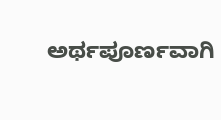ಅರ್ಥಪೂರ್ಣವಾಗಿ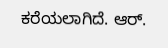ಕರೆಯಲಾಗಿದೆ. ಆರ್.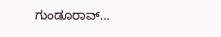ಗುಂಡೂರಾವ್…